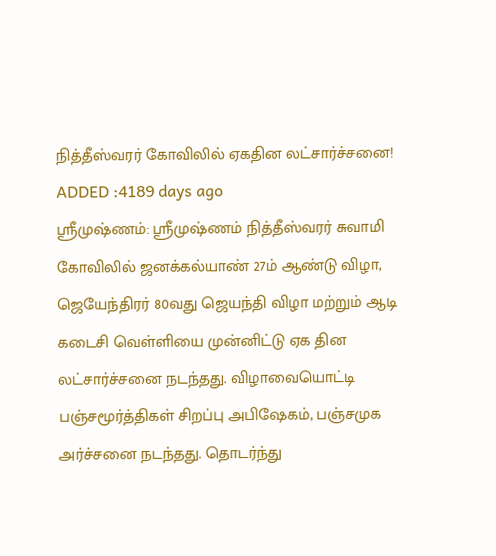நித்தீஸ்வரர் கோவிலில் ஏகதின லட்சார்ச்சனை!
ADDED :4189 days ago
ஸ்ரீமுஷ்ணம்: ஸ்ரீமுஷ்ணம் நித்தீஸ்வரர் சுவாமி கோவிலில் ஜனக்கல்யாண் 27ம் ஆண்டு விழா, ஜெயேந்திரர் 80வது ஜெயந்தி விழா மற்றும் ஆடி கடைசி வெள்ளியை முன்னிட்டு ஏக தின லட்சார்ச்சனை நடந்தது. விழாவையொட்டி பஞ்சமூர்த்திகள் சிறப்பு அபிஷேகம், பஞ்சமுக அர்ச்சனை நடந்தது. தொடர்ந்து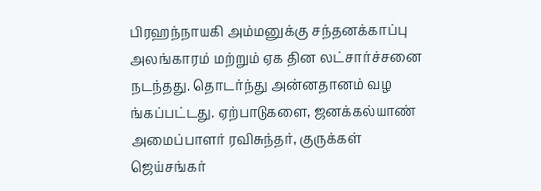பிரஹந்நாயகி அம்மனுக்கு சந்தனக்காப்பு அலங்காரம் மற்றும் ஏக தின லட்சார்ச்சனை நடந்தது. தொடர்ந்து அன்னதானம் வழ ங்கப்பட்டது. ஏற்பாடுகளை, ஜனக்கல்யாண் அமைப்பாளர் ரவிசுந்தர், குருக்கள் ஜெய்சங்கர்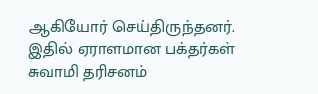ஆகியோர் செய்திருந்தனர். இதில் ஏராளமான பக்தர்கள் சுவாமி தரிசனம்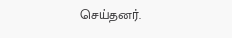செய்தனர்.